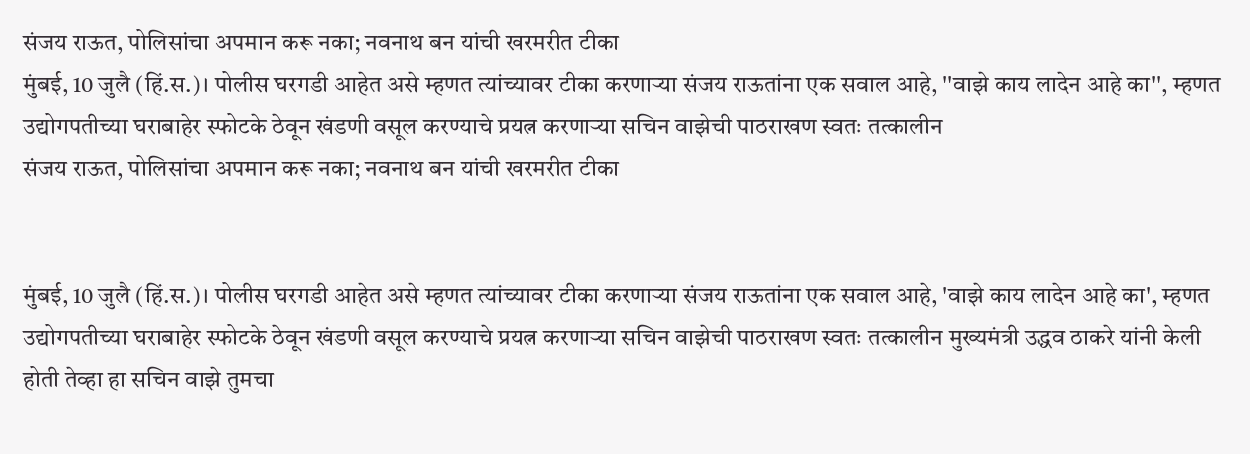संजय राऊत, पोलिसांचा अपमान करू नका; नवनाथ बन यांची खरमरीत टीका
मुंबई, 10 जुलै (हिं.स.)। पोलीस घरगडी आहेत असे म्हणत त्यांच्यावर टीका करणाऱ्या संजय राऊतांना एक सवाल आहे, ''वाझे काय लादेन आहे का'', म्हणत उद्योगपतीच्या घराबाहेर स्फोटके ठेवून खंडणी वसूल करण्याचे प्रयत्न करणाऱ्या सचिन वाझेची पाठराखण स्वतः तत्कालीन
संजय राऊत, पोलिसांचा अपमान करू नका; नवनाथ बन यांची खरमरीत टीका


मुंबई, 10 जुलै (हिं.स.)। पोलीस घरगडी आहेत असे म्हणत त्यांच्यावर टीका करणाऱ्या संजय राऊतांना एक सवाल आहे, 'वाझे काय लादेन आहे का', म्हणत उद्योगपतीच्या घराबाहेर स्फोटके ठेवून खंडणी वसूल करण्याचे प्रयत्न करणाऱ्या सचिन वाझेची पाठराखण स्वतः तत्कालीन मुख्यमंत्री उद्धव ठाकरे यांनी केली होती तेव्हा हा सचिन वाझे तुमचा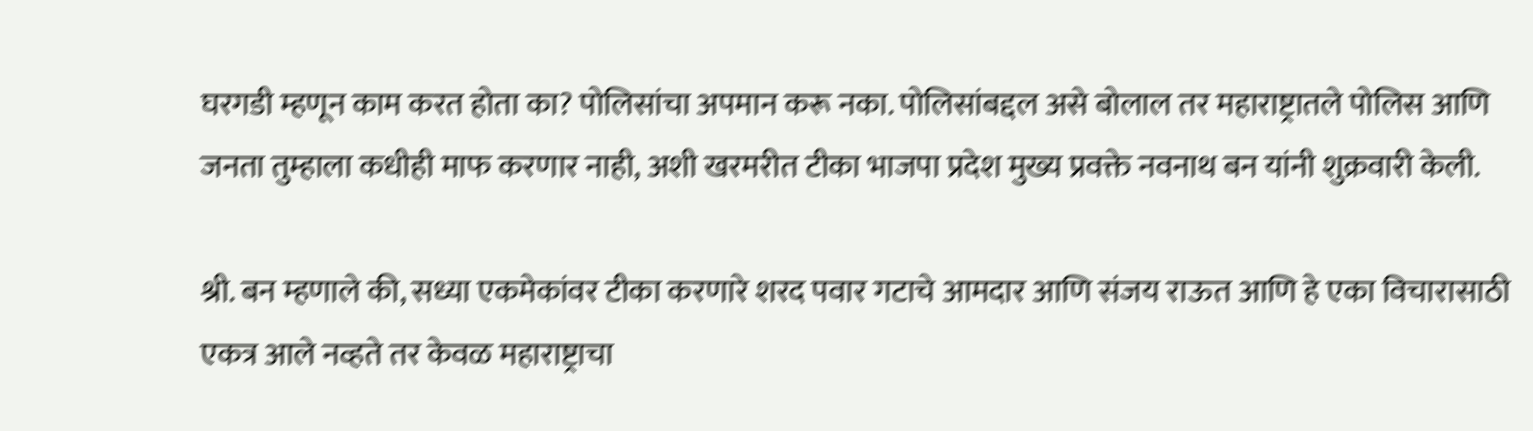घरगडी म्हणून काम करत होता का? पोलिसांचा अपमान करू नका. पोलिसांबद्दल असे बोलाल तर महाराष्ट्रातले पोलिस आणि जनता तुम्हाला कधीही माफ करणार नाही, अशी खरमरीत टीका भाजपा प्रदेश मुख्य प्रवक्ते नवनाथ बन यांनी शुक्रवारी केली.

श्री. बन म्हणाले की, सध्या एकमेकांवर टीका करणारे शरद पवार गटाचे आमदार आणि संजय राऊत आणि हे एका विचारासाठी एकत्र आले नव्हते तर केवळ महाराष्ट्राचा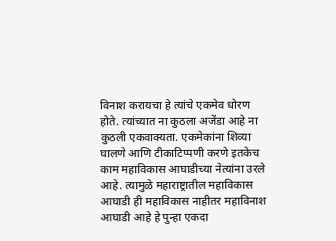विनाश करायचा हे त्यांचे एकमेव धोरण होते. त्यांच्यात ना कुठला अजेंडा आहे ना कुठली एकवाक्यता. एकमेकांना शिव्या घालणे आणि टीकाटिप्पणी करणे इतकेच काम महाविकास आघाडीच्या नेत्यांना उरले आहे. त्यामुळे महाराष्ट्रातील महाविकास आघाडी ही महाविकास नाहीतर महाविनाश आघाडी आहे हे पुन्हा एकदा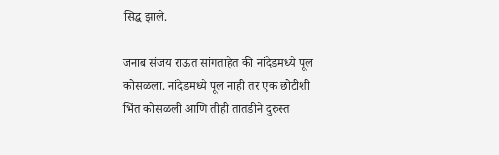सिद्ध झाले.

जनाब संजय राऊत सांगताहेत की नांदेडमध्ये पूल कोसळला. नांदेडमध्ये पूल नाही तर एक छोटीशी भिंत कोसळली आणि तीही तातडीने दुरुस्त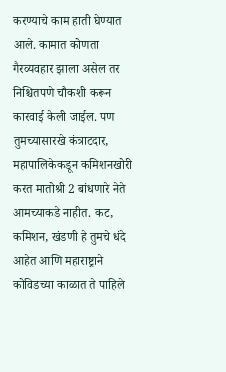करण्याचे काम हाती घेण्यात आले. कामात कोणता गैरव्यवहार झाला असेल तर निश्चितपणे चौकशी करून कारवाई केली जाईल. पण तुमच्यासारखे कंत्राटदार, महापालिकेकडून कमिशनखोरी करत मातोश्री 2 बांधणारे नेते आमच्याकडे नाहीत. कट, कमिशन, खंडणी हे तुमचे धंदे आहेत आणि महाराष्ट्राने कोविडच्या काळात ते पाहिले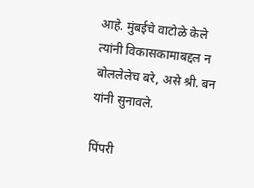आहे. मुंबईचे वाटोळे केले त्यांनी विकासकामाबद्दल न बोललेलेच बरे, असे श्री. बन यांनी सुनावले.

पिंपरी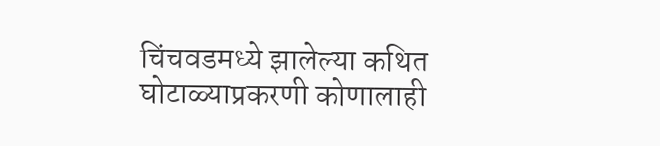चिंचवडमध्ये झालेल्या कथित घोटाळ्याप्रकरणी कोणालाही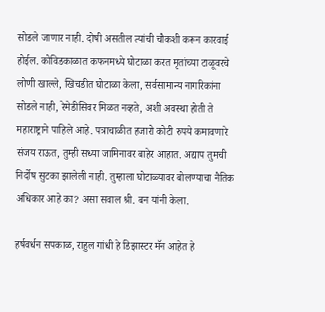सोडले जाणार नाही. दोषी असतील त्यांची चौकशी करून कारवाई होईल. कोविडकाळात कफनमध्ये घोटाळा करत मृतांच्या टाळूवरचे लोणी खाल्ले, खिचडीत घोटाळा केला, सर्वसामान्य नागरिकांना सोडले नाही, रेमेडीसिवर मिळत नव्हते, अशी अवस्था होती ते महाराष्ट्राने पाहिले आहे. पत्राचाळीत हजारो कोटी रुपये कमावणारे संजय राऊत, तुम्ही सध्या जामिनावर बाहेर आहात. अद्याप तुमची निर्दोष सुटका झालेली नाही. तुम्हाला घोटाळ्यावर बोलण्याचा नैतिक अधिकार आहे का? असा सवाल श्री. बन यांनी केला.

हर्षवर्धन सपकाळ, राहुल गांधी हे डिझास्टर मॅन आहेत हे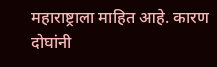महाराष्ट्राला माहित आहे. कारण दोघांनी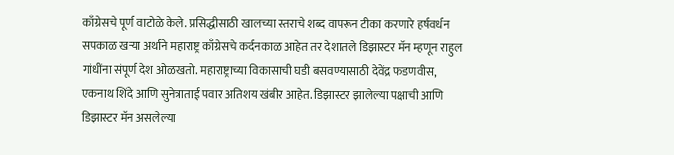काँग्रेसचे पूर्ण वाटोळे केले. प्रसिद्धीसाठी खालच्या स्तराचे शब्द वापरून टीका करणारे हर्षवर्धन सपकाळ खऱ्या अर्थाने महाराष्ट्र काँग्रेसचे कर्दनकाळ आहेत तर देशातले डिझास्टर मॅन म्हणून राहुल गांधींना संपूर्ण देश ओळखतो. महाराष्ट्राच्या विकासाची घडी बसवण्यासाठी देवेंद्र फडणवीस, एकनाथ शिंदे आणि सुनेत्राताई पवार अतिशय खंबीर आहेत. डिझास्टर झालेल्या पक्षाची आणि डिझास्टर मॅन असलेल्या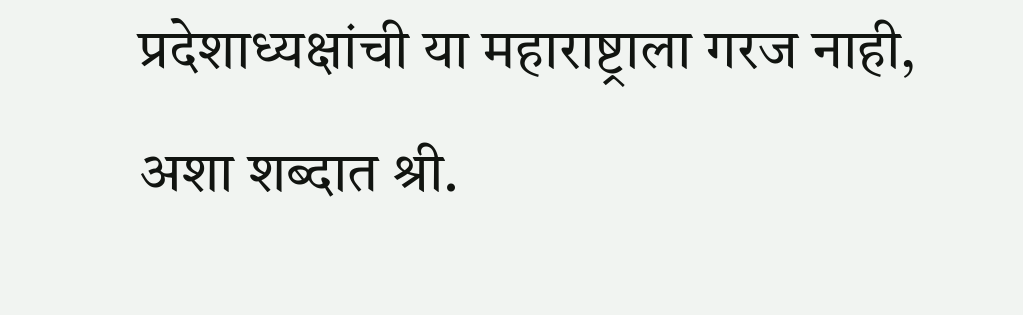प्रदेशाध्यक्षांची या महाराष्ट्राला गरज नाही, अशा शब्दात श्री.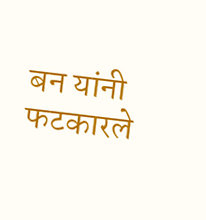बन यांनी फटकारले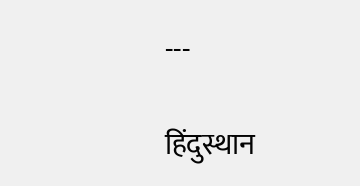---

हिंदुस्थान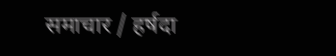समाचार / हर्षदा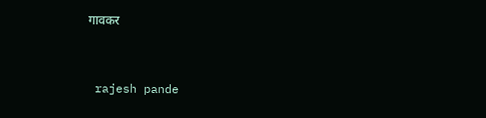गावकर


 rajesh pande